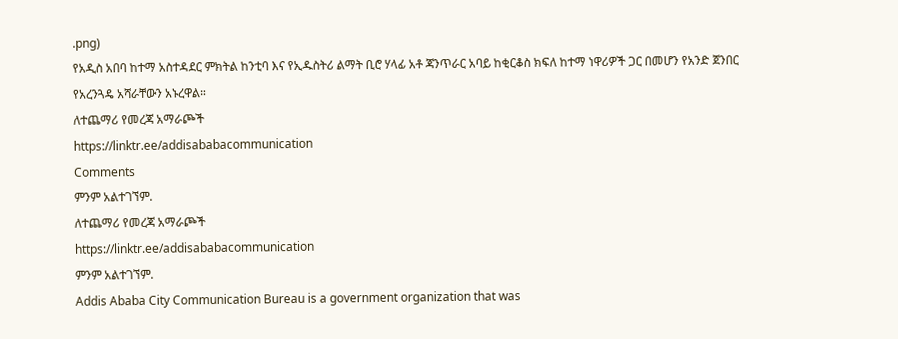.png)
የአዲስ አበባ ከተማ አስተዳደር ምክትል ከንቲባ እና የኢዱስትሪ ልማት ቢሮ ሃላፊ አቶ ጃንጥራር አባይ ከቂርቆስ ክፍለ ከተማ ነዋሪዎች ጋር በመሆን የአንድ ጀንበር የአረንጓዴ አሻራቸውን አኑረዋል።
ለተጨማሪ የመረጃ አማራጮች
https://linktr.ee/addisababacommunication
Comments
ምንም አልተገኘም.
ለተጨማሪ የመረጃ አማራጮች
https://linktr.ee/addisababacommunication
ምንም አልተገኘም.
Addis Ababa City Communication Bureau is a government organization that was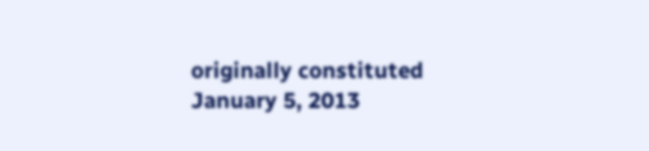originally constituted January 5, 2013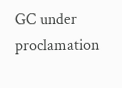GC under proclamation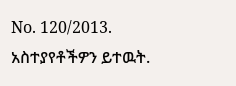No. 120/2013.
አስተያየቶችዎን ይተዉት.